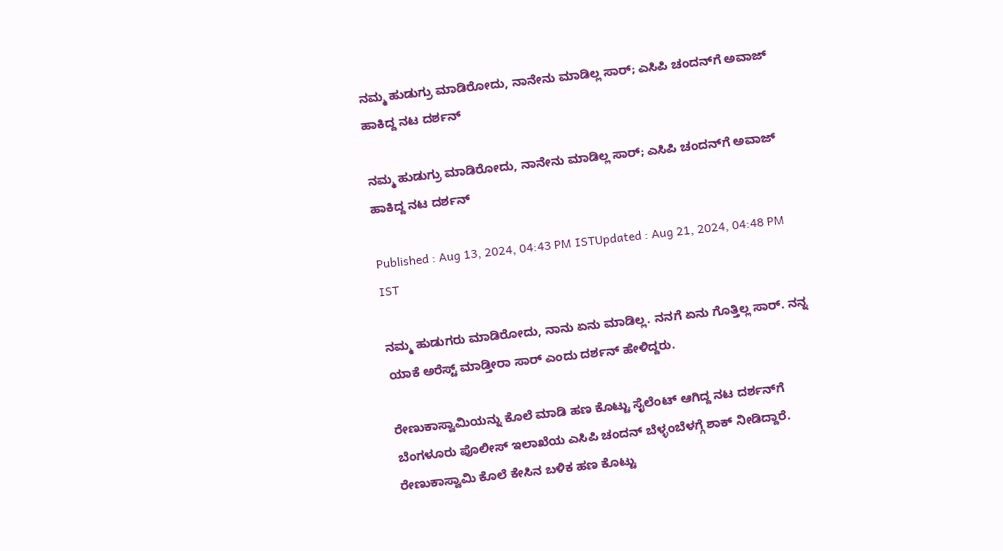ನಮ್ಮ ಹುಡುಗ್ರು ಮಾಡಿರೋದು, ನಾನೇನು ಮಾಡಿಲ್ಲ ಸಾರ್; ಎಸಿಪಿ ಚಂದನ್‌ಗೆ ಅವಾಜ್ ಹಾಕಿದ್ದ ನಟ ದರ್ಶನ್

ನಮ್ಮ ಹುಡುಗ್ರು ಮಾಡಿರೋದು, ನಾನೇನು ಮಾಡಿಲ್ಲ ಸಾರ್; ಎಸಿಪಿ ಚಂದನ್‌ಗೆ ಅವಾಜ್ ಹಾಕಿದ್ದ ನಟ ದರ್ಶನ್

Published : Aug 13, 2024, 04:43 PM ISTUpdated : Aug 21, 2024, 04:48 PM IST

ನಮ್ಮ ಹುಡುಗರು ಮಾಡಿರೋದು, ನಾನು ಏನು ಮಾಡಿಲ್ಲ. ನನಗೆ ಏನು ಗೊತ್ತಿಲ್ಲ ಸಾರ್. ನನ್ನ ಯಾಕೆ ಅರೆಸ್ಟ್ ಮಾಡ್ತೀರಾ ಸಾರ್ ಎಂದು ದರ್ಶನ್ ಹೇಳಿದ್ದರು.

ರೇಣುಕಾಸ್ವಾಮಿಯನ್ನು ಕೊಲೆ ಮಾಡಿ ಹಣ ಕೊಟ್ಟು ಸೈಲೆಂಟ್ ಆಗಿದ್ದ ನಟ ದರ್ಶನ್‌ಗೆ ಬೆಂಗಳೂರು ಪೊಲೀಸ್ ಇಲಾಖೆಯ ಎಸಿಪಿ ಚಂದನ್ ಬೆಳ್ಳಂಬೆಳಗ್ಗೆ ಶಾಕ್ ನೀಡಿದ್ದಾರೆ. ರೇಣುಕಾಸ್ವಾಮಿ ಕೊಲೆ ಕೇಸಿನ ಬಳಿಕ ಹಣ ಕೊಟ್ಟು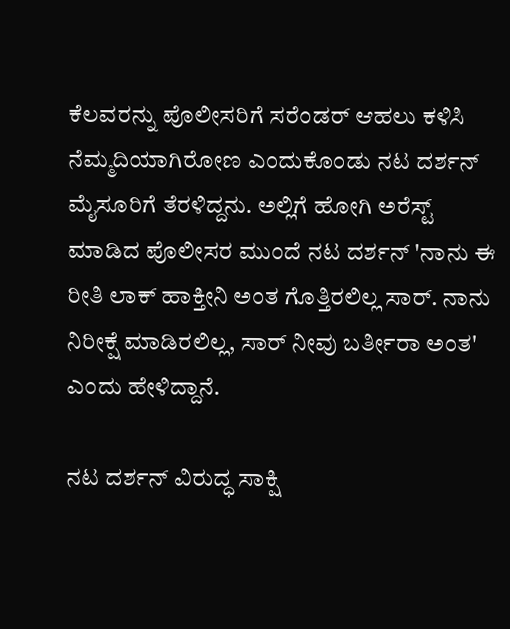ಕೆಲವರನ್ನು ಪೊಲೀಸರಿಗೆ ಸರೆಂಡರ್ ಆಹಲು ಕಳಿಸಿ ನೆಮ್ಮದಿಯಾಗಿರೋಣ ಎಂದುಕೊಂಡು ನಟ ದರ್ಶನ್ ಮೈಸೂರಿಗೆ ತೆರಳಿದ್ದನು. ಅಲ್ಲಿಗೆ ಹೋಗಿ ಅರೆಸ್ಟ್ ಮಾಡಿದ ಪೊಲೀಸರ ಮುಂದೆ ನಟ ದರ್ಶನ್ 'ನಾನು ಈ ರೀತಿ ಲಾಕ್ ಹಾಕ್ತೀನಿ ಅಂತ ಗೊತ್ತಿರಲಿಲ್ಲ ಸಾರ್. ನಾನು ನಿರೀಕ್ಷೆ ಮಾಡಿರಲಿಲ್ಲ, ಸಾರ್ ನೀವು ಬರ್ತೀರಾ ಅಂತ' ಎಂದು ಹೇಳಿದ್ದಾನೆ.

ನಟ ದರ್ಶನ್ ವಿರುದ್ಧ ಸಾಕ್ಷಿ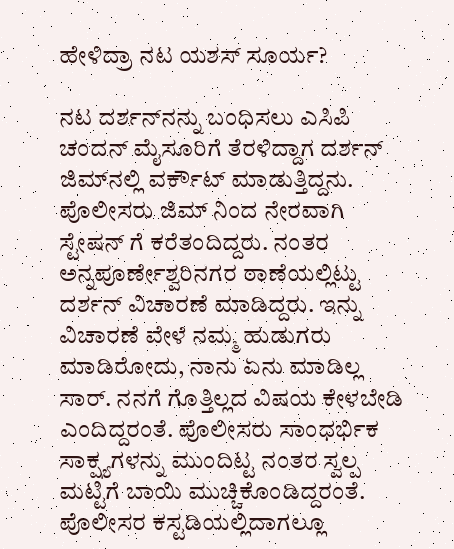ಹೇಳಿದ್ರಾ ನಟ ಯಶಸ್ ಸೂರ್ಯ?

ನಟ ದರ್ಶನ್‌ನನ್ನು ಬಂಧಿಸಲು ಎಸಿಪಿ ಚಂದನ್ ಮೈಸೂರಿಗೆ ತೆರಳಿದ್ದಾಗ ದರ್ಶನ್ ಜಿಮ್‌ನಲ್ಲಿ ವರ್ಕೌಟ್ ಮಾಡುತ್ತಿದ್ದನು. ಪೊಲೀಸರು ಜಿಮ್ ನಿಂದ ನೇರವಾಗಿ ಸ್ಟೇಷನ್ ಗೆ ಕರೆತಂದಿದ್ದರು. ನಂತರ ಅನ್ನಪೂರ್ಣೇಶ್ವರಿನಗರ ಠಾಣೆಯಲ್ಲಿಟ್ಟು ದರ್ಶನ್ ವಿಚಾರಣೆ ಮಾಡಿದ್ದರು. ಇನ್ನು ವಿಚಾರಣೆ ವೇಳೆ ನಮ್ಮ ಹುಡುಗರು ಮಾಡಿರೋದು, ನಾನು ಏನು ಮಾಡಿಲ್ಲ ಸಾರ್. ನನಗೆ ಗೊತ್ತಿಲ್ಲದ ವಿಷಯ ಕೇಳಬೇಡಿ ಎಂದಿದ್ದರಂತೆ. ಪೊಲೀಸರು ಸಾಂಧರ್ಭಿಕ ಸಾಕ್ಷ್ಯಗಳನ್ನು ಮುಂದಿಟ್ಟ ನಂತರ ಸ್ವಲ್ಪ ಮಟ್ಟಿಗೆ ಬಾಯಿ ಮುಚ್ಚಿಕೊಂಡಿದ್ದರಂತೆ. ಪೊಲೀಸರ ಕಸ್ಟಡಿಯಲ್ಲಿದಾಗಲ್ಲೂ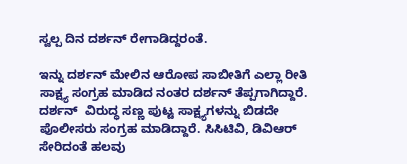ಸ್ವಲ್ಪ ದಿನ ದರ್ಶನ್ ರೇಗಾಡಿದ್ದರಂತೆ.

ಇನ್ನು ದರ್ಶನ್ ಮೇಲಿನ ಆರೋಪ ಸಾಬೀತಿಗೆ ಎಲ್ಲಾ ರೀತಿ ಸಾಕ್ಷ್ಯ ಸಂಗ್ರಹ ಮಾಡಿದ ನಂತರ ದರ್ಶನ್ ತೆಪ್ಪಗಾಗಿದ್ದಾರೆ. ದರ್ಶನ್  ವಿರುದ್ಧ ಸಣ್ಣ ಪುಟ್ಟ ಸಾಕ್ಷ್ಯಗಳನ್ನು ಬಿಡದೇ ಪೊಲೀಸರು ಸಂಗ್ರಹ ಮಾಡಿದ್ದಾರೆ. ಸಿಸಿಟಿವಿ, ಡಿವಿಆರ್  ಸೇರಿದಂತೆ ಹಲವು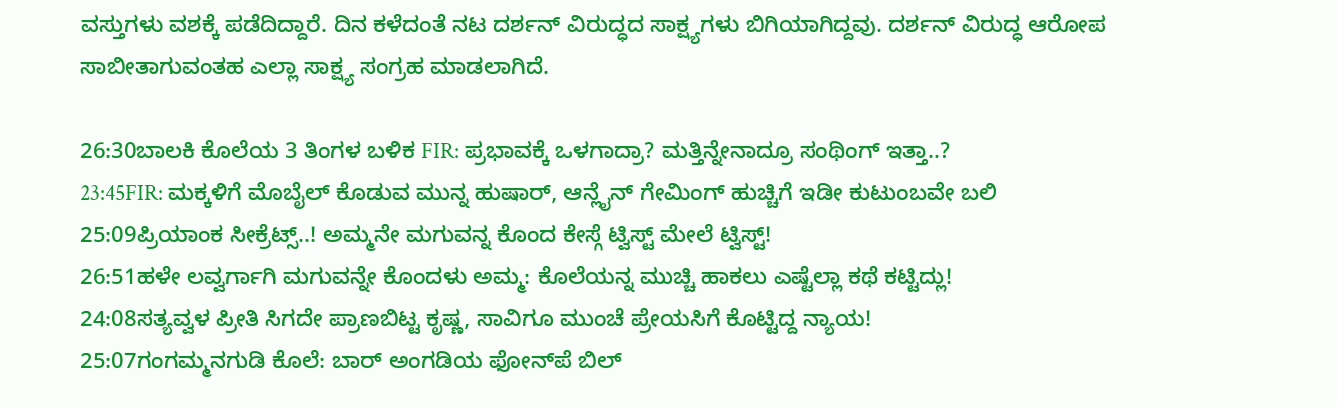ವಸ್ತುಗಳು ವಶಕ್ಕೆ ಪಡೆದಿದ್ದಾರೆ. ದಿನ ಕಳೆದಂತೆ ನಟ ದರ್ಶನ್ ವಿರುದ್ಧದ ಸಾಕ್ಷ್ಯಗಳು ಬಿಗಿಯಾಗಿದ್ದವು. ದರ್ಶನ್ ವಿರುದ್ಧ ಆರೋಪ ಸಾಬೀತಾಗುವಂತಹ ಎಲ್ಲಾ ಸಾಕ್ಷ್ಯ ಸಂಗ್ರಹ ಮಾಡಲಾಗಿದೆ.

26:30ಬಾಲಕಿ ಕೊಲೆಯ 3 ತಿಂಗಳ ಬಳಿಕ FIR: ಪ್ರಭಾವಕ್ಕೆ ಒಳಗಾದ್ರಾ? ಮತ್ತಿನ್ನೇನಾದ್ರೂ ಸಂಥಿಂಗ್ ಇತ್ತಾ..?
23:45FIR: ಮಕ್ಕಳಿಗೆ ಮೊಬೈಲ್ ಕೊಡುವ ಮುನ್ನ ಹುಷಾರ್, ಆನ್ಲೈನ್ ಗೇಮಿಂಗ್ ಹುಚ್ಚಿಗೆ ಇಡೀ ಕುಟುಂಬವೇ ಬಲಿ
25:09ಪ್ರಿಯಾಂಕ ಸೀಕ್ರೆಟ್ಸ್..! ಅಮ್ಮನೇ ಮಗುವನ್ನ ಕೊಂದ ಕೇಸ್ಗೆ ಟ್ವಿಸ್ಟ್ ಮೇಲೆ ಟ್ವಿಸ್ಟ್!
26:51ಹಳೇ ಲವ್ವರ್ಗಾಗಿ ಮಗುವನ್ನೇ ಕೊಂದಳು ಅಮ್ಮ: ಕೊಲೆಯನ್ನ ಮುಚ್ಚಿ ಹಾಕಲು ಎಷ್ಟೆಲ್ಲಾ ಕಥೆ ಕಟ್ಟಿದ್ಲು!
24:08ಸತ್ಯವ್ವಳ ಪ್ರೀತಿ ಸಿಗದೇ ಪ್ರಾಣಬಿಟ್ಟ ಕೃಷ್ಣ, ಸಾವಿಗೂ ಮುಂಚೆ ಪ್ರೇಯಸಿಗೆ ಕೊಟ್ಟಿದ್ದ ನ್ಯಾಯ!
25:07ಗಂಗಮ್ಮನಗುಡಿ ಕೊಲೆ: ಬಾರ್ ಅಂಗಡಿಯ ಫೋನ್‌ಪೆ ಬಿಲ್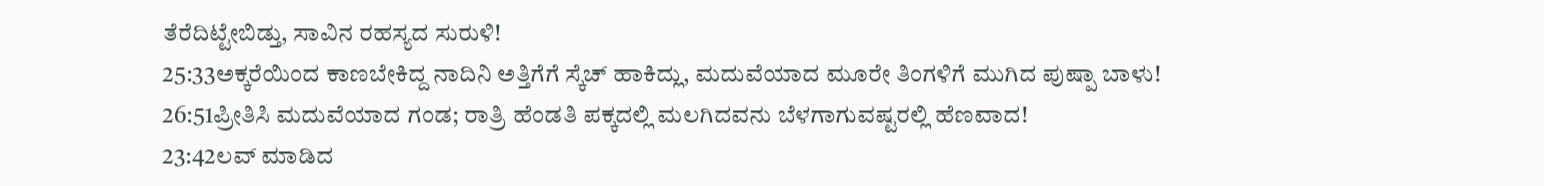ತೆರೆದಿಟ್ಟೇಬಿಡ್ತು, ಸಾವಿನ ರಹಸ್ಯದ ಸುರುಳಿ!
25:33ಅಕ್ಕರೆಯಿಂದ ಕಾಣಬೇಕಿದ್ದ ನಾದಿನಿ ಅತ್ತಿಗೆಗೆ ಸ್ಕೆಚ್‌ ಹಾಕಿದ್ಲು, ಮದುವೆಯಾದ ಮೂರೇ ತಿಂಗಳಿಗೆ ಮುಗಿದ ಪುಷ್ಪಾ ಬಾಳು!
26:51ಪ್ರೀತಿಸಿ ಮದುವೆಯಾದ ಗಂಡ; ರಾತ್ರಿ ಹೆಂಡತಿ ಪಕ್ಕದಲ್ಲಿ ಮಲಗಿದವನು ಬೆಳಗಾಗುವಷ್ಟರಲ್ಲಿ ಹೆಣವಾದ!
23:42ಲವ್ ಮಾಡಿದ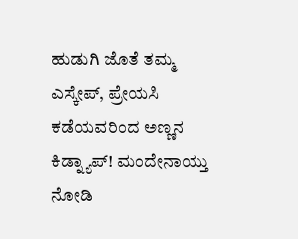ಹುಡುಗಿ ಜೊತೆ ತಮ್ಮ ಎಸ್ಕೇಪ್, ಪ್ರೇಯಸಿ ಕಡೆಯವರಿಂದ ಅಣ್ಣನ ಕಿಡ್ನ್ಯಾಪ್! ಮಂದೇನಾಯ್ತು ನೋಡಿ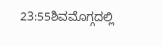23:55ಶಿವಮೊಗ್ಗದಲ್ಲಿ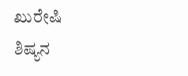ಖುರೇಷಿ ಶಿಷ್ಯನ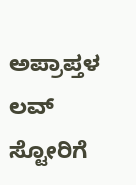ಅಪ್ರಾಪ್ತಳ ಲವ್ ಸ್ಟೋರಿಗೆ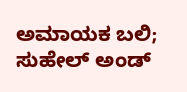ಅಮಾಯಕ ಬಲಿ; ಸುಹೇಲ್ ಅಂಡ್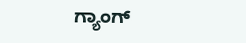ಗ್ಯಾಂಗ್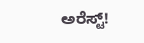ಅರೆಸ್ಟ್!